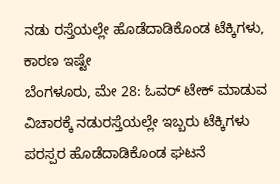ನಡು ರಸ್ತೆಯಲ್ಲೇ ಹೊಡೆದಾಡಿಕೊಂಡ ಟೆಕ್ಕಿಗಳು, ಕಾರಣ ಇಷ್ಟೇ
ಬೆಂಗಳೂರು, ಮೇ 28: ಓವರ್ ಟೇಕ್ ಮಾಡುವ ವಿಚಾರಕ್ಕೆ ನಡುರಸ್ತೆಯಲ್ಲೇ ಇಬ್ಬರು ಟೆಕ್ಕಿಗಳು ಪರಸ್ಪರ ಹೊಡೆದಾಡಿಕೊಂಡ ಘಟನೆ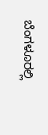ಬೆಂಗಳೂರಲ್ಲಿ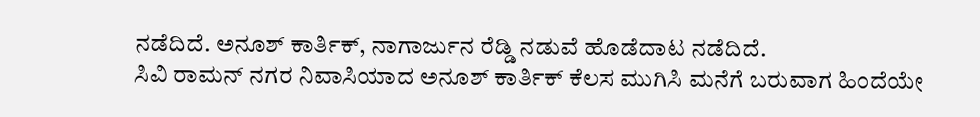ನಡೆದಿದೆ. ಅನೂಶ್ ಕಾರ್ತಿಕ್, ನಾಗಾರ್ಜುನ ರೆಡ್ಡಿ ನಡುವೆ ಹೊಡೆದಾಟ ನಡೆದಿದೆ.
ಸಿವಿ ರಾಮನ್ ನಗರ ನಿವಾಸಿಯಾದ ಅನೂಶ್ ಕಾರ್ತಿಕ್ ಕೆಲಸ ಮುಗಿಸಿ ಮನೆಗೆ ಬರುವಾಗ ಹಿಂದೆಯೇ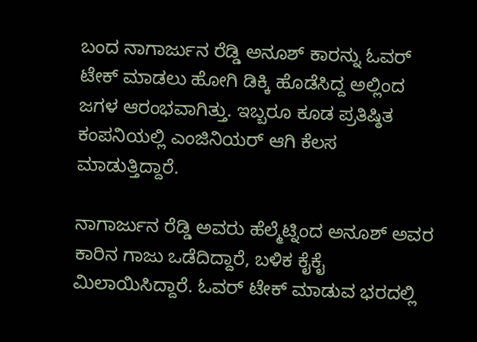ಬಂದ ನಾಗಾರ್ಜುನ ರೆಡ್ಡಿ ಅನೂಶ್ ಕಾರನ್ನು ಓವರ್ ಟೇಕ್ ಮಾಡಲು ಹೋಗಿ ಡಿಕ್ಕಿ ಹೊಡೆಸಿದ್ದ ಅಲ್ಲಿಂದ ಜಗಳ ಆರಂಭವಾಗಿತ್ತು. ಇಬ್ಬರೂ ಕೂಡ ಪ್ರತಿಷ್ಠಿತ ಕಂಪನಿಯಲ್ಲಿ ಎಂಜಿನಿಯರ್ ಆಗಿ ಕೆಲಸ ಮಾಡುತ್ತಿದ್ದಾರೆ.

ನಾಗಾರ್ಜುನ ರೆಡ್ಡಿ ಅವರು ಹೆಲ್ಮೆಟ್ನಿಂದ ಅನೂಶ್ ಅವರ ಕಾರಿನ ಗಾಜು ಒಡೆದಿದ್ದಾರೆ, ಬಳಿಕ ಕೈಕೈ ಮಿಲಾಯಿಸಿದ್ದಾರೆ. ಓವರ್ ಟೇಕ್ ಮಾಡುವ ಭರದಲ್ಲಿ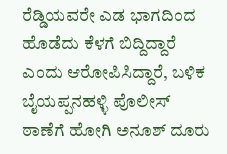ರೆಡ್ಡಿಯವರೇ ಎಡ ಭಾಗದಿಂದ ಹೊಡೆದು ಕೆಳಗೆ ಬಿದ್ದಿದ್ದಾರೆ ಎಂದು ಆರೋಪಿಸಿದ್ದಾರೆ, ಬಳಿಕ ಬೈಯಪ್ಪನಹಳ್ಳಿ ಪೊಲೀಸ್ ಠಾಣೆಗೆ ಹೋಗಿ ಅನೂಶ್ ದೂರು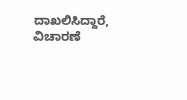ದಾಖಲಿಸಿದ್ದಾರೆ, ವಿಚಾರಣೆ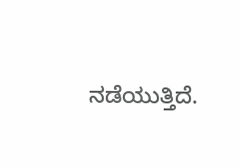ನಡೆಯುತ್ತಿದೆ.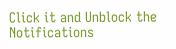Click it and Unblock the Notifications